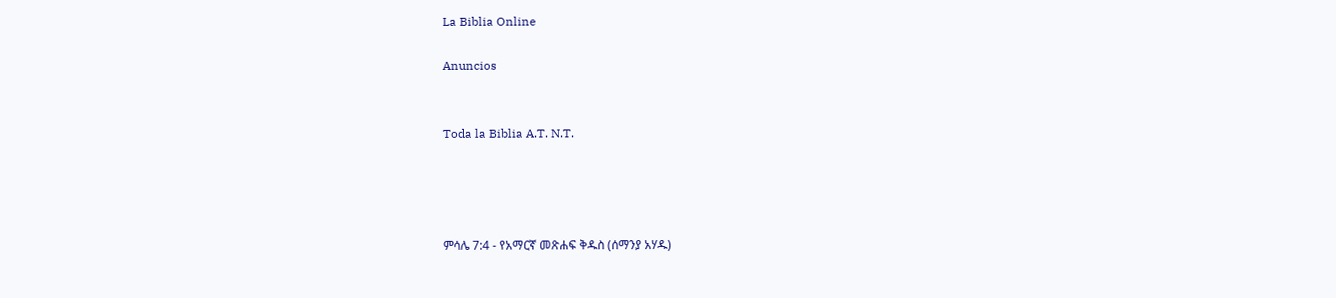La Biblia Online

Anuncios


Toda la Biblia A.T. N.T.




ምሳሌ 7:4 - የአማርኛ መጽሐፍ ቅዱስ (ሰማንያ አሃዱ)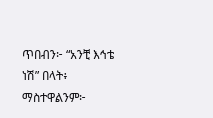ጥበብን፦ “አንቺ እኅቴ ነሽ” በላት፥ ማስተዋልንም፦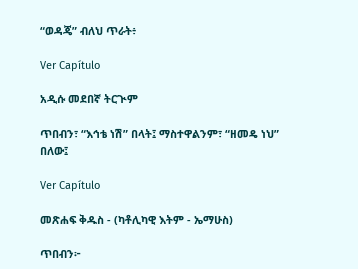“ወዳጄ” ብለህ ጥራት፥

Ver Capítulo

አዲሱ መደበኛ ትርጒም

ጥበብን፣ “እኅቴ ነሽ” በላት፤ ማስተዋልንም፣ “ዘመዴ ነህ” በለው፤

Ver Capítulo

መጽሐፍ ቅዱስ - (ካቶሊካዊ እትም - ኤማሁስ)

ጥበብን፦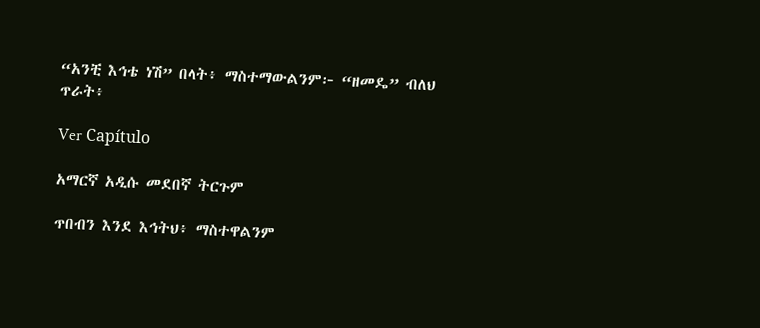“አንቺ እኅቴ ነሽ” በላት፥ ማስተማውልንም፦ “ዘመዴ” ብለህ ጥራት፥

Ver Capítulo

አማርኛ አዲሱ መደበኛ ትርጉም

ጥበብን እንደ እኅትህ፥ ማስተዋልንም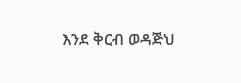እንደ ቅርብ ወዳጅህ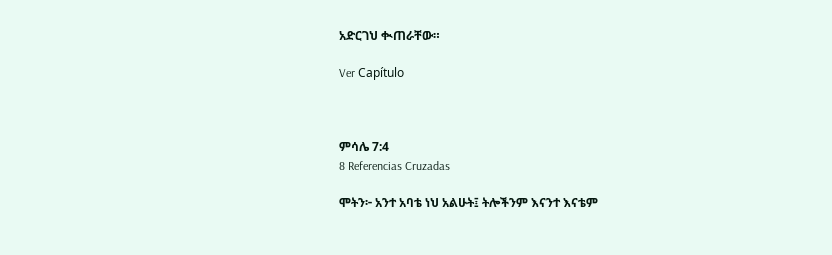አድርገህ ቊጠራቸው።

Ver Capítulo



ምሳሌ 7:4
8 Referencias Cruzadas

ሞትን፦ አንተ አባቴ ነህ አልሁት፤ ትሎችንም እናንተ እናቴም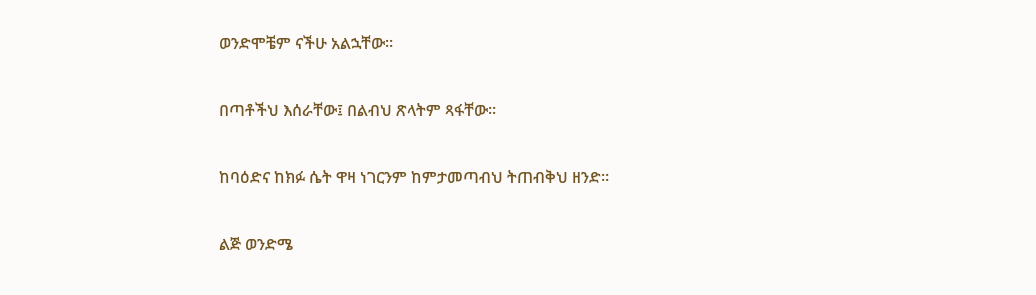ወንድሞቼም ናችሁ አልኋቸው።


በጣቶችህ እሰራቸው፤ በልብህ ጽላትም ጻፋቸው።


ከባዕድና ከክፉ ሴት ዋዛ ነገርንም ከምታመጣብህ ትጠብቅህ ዘንድ።


ልጅ ወንድሜ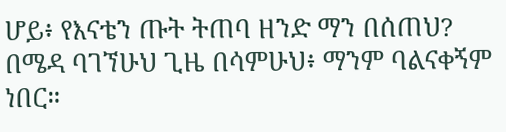ሆይ፥ የእናቴን ጡት ትጠባ ዘንድ ማን በሰጠህ? በሜዳ ባገኘሁህ ጊዜ በሳምሁህ፥ ማንም ባልናቀኝም ነበር።